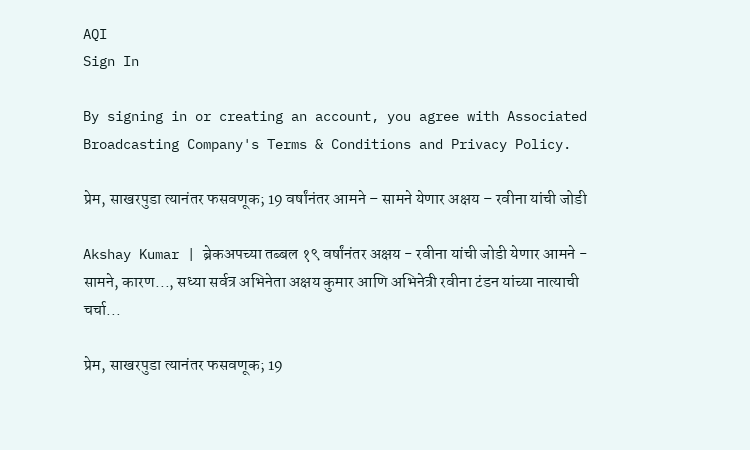AQI
Sign In

By signing in or creating an account, you agree with Associated Broadcasting Company's Terms & Conditions and Privacy Policy.

प्रेम, साखरपुडा त्यानंतर फसवणूक; 19 वर्षांनंतर आमने – सामने येणार अक्षय – रवीना यांची जोडी

Akshay Kumar | ब्रेकअपच्या तब्बल १९ वर्षांनंतर अक्षय - रवीना यांची जोडी येणार आमने - सामने, कारण..., सध्या सर्वत्र अभिनेता अक्षय कुमार आणि अभिनेत्री रवीना टंडन यांच्या नात्याची चर्चा...

प्रेम, साखरपुडा त्यानंतर फसवणूक; 19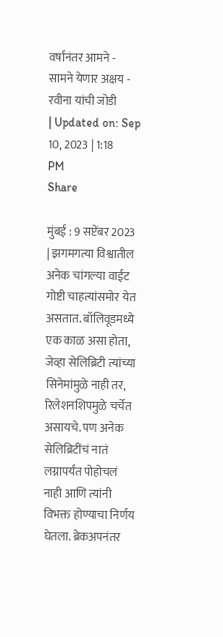वर्षांनंतर आमने - सामने येणार अक्षय - रवीना यांची जोडी
| Updated on: Sep 10, 2023 | 1:18 PM
Share

मुंबई : 9 सप्टेंबर 2023 | झगमगत्या विश्वातील अनेक चांगल्या वाईट गोष्टी चाहत्यांसमोर येत असतात. बॉलिवूडमध्ये एक काळ असा होता, जेव्हा सेलिब्रिटी त्यांच्या सिनेमांमुळे नाही तर, रिलेशनशिपमुळे चर्चेत असायचे. पण अनेक सेलिब्रिटींचं नातं लग्नापर्यंत पोहोचलं नाही आणि त्यांनी विभक्त होण्याचा निर्णय घेतला. ब्रेकअपनंतर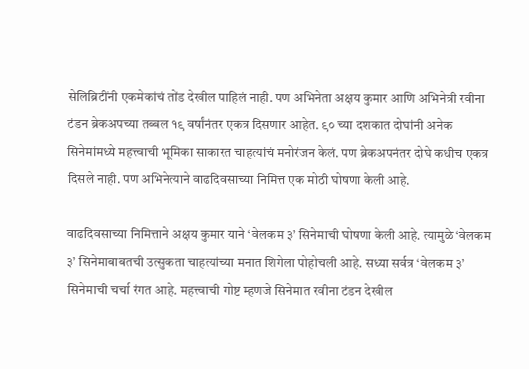सेलिब्रिटींनी एकमेकांचं तोंड देखील पाहिलं नाही. पण अभिनेता अक्षय कुमार आणि अभिनेत्री रवीना टंडन ब्रेकअपच्या तब्बल १९ वर्षांनंतर एकत्र दिसणार आहेत. ९० च्या दशकात दोघांनी अनेक सिनेमांमध्ये महत्त्वाची भूमिका साकारत चाहत्यांचं मनोरंजन केलं. पण ब्रेकअपनंतर दोघे कधीच एकत्र दिसले नाही. पण अभिनेत्याने वाढदिवसाच्या निमित्त एक मोठी घोषणा केली आहे.

वाढदिवसाच्या निमित्ताने अक्षय कुमार याने ‘वेलकम ३’ सिनेमाची घोषणा केली आहे. त्यामुळे ‘वेलकम ३’ सिनेमाबाबतची उत्सुकता चाहत्यांच्या मनात शिगेला पोहोचली आहे. सध्या सर्वत्र ‘वेलकम ३’ सिनेमाची चर्चा रंगत आहे. महत्त्वाची गोष्ट म्हणजे सिनेमात रवीना टंडन देखील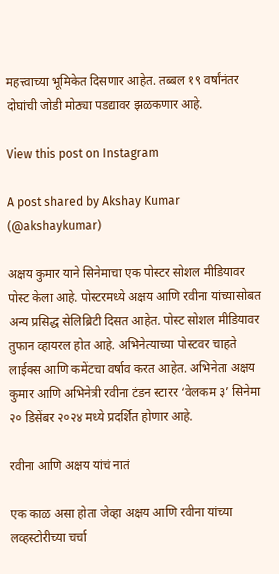महत्त्वाच्या भूमिकेत दिसणार आहेत. तब्बल १९ वर्षांनंतर दोघांची जोडी मोठ्या पडद्यावर झळकणार आहे.

View this post on Instagram

A post shared by Akshay Kumar (@akshaykumar)

अक्षय कुमार याने सिनेमाचा एक पोस्टर सोशल मीडियावर पोस्ट केला आहे. पोस्टरमध्ये अक्षय आणि रवीना यांच्यासोबत अन्य प्रसिद्ध सेलिब्रिटी दिसत आहेत. पोस्ट सोशल मीडियावर तुफान व्हायरल होत आहे. अभिनेत्याच्या पोस्टवर चाहते लाईक्स आणि कमेंटचा वर्षाव करत आहेत. अभिनेता अक्षय कुमार आणि अभिनेत्री रवीना टंडन स्टारर ‘वेलकम ३’ सिनेमा २० डिसेंबर २०२४ मध्ये प्रदर्शित होणार आहे.

रवीना आणि अक्षय यांचं नातं

एक काळ असा होता जेव्हा अक्षय आणि रवीना यांच्या लव्हस्टोरीच्या चर्चा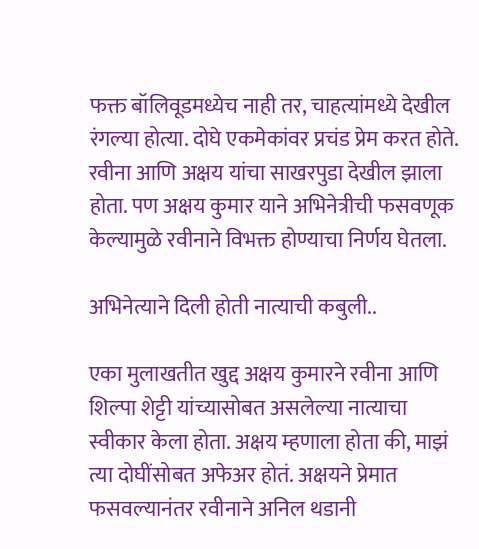फक्त बॉलिवूडमध्येच नाही तर, चाहत्यांमध्ये देखील रंगल्या होत्या. दोघे एकमेकांवर प्रचंड प्रेम करत होते. रवीना आणि अक्षय यांचा साखरपुडा देखील झाला होता. पण अक्षय कुमार याने अभिनेत्रीची फसवणूक केल्यामुळे रवीनाने विभक्त होण्याचा निर्णय घेतला.

अभिनेत्याने दिली होती नात्याची कबुली..

एका मुलाखतीत खुद्द अक्षय कुमारने रवीना आणि शिल्पा शेट्टी यांच्यासोबत असलेल्या नात्याचा स्वीकार केला होता. अक्षय म्हणाला होता की, माझं त्या दोघींसोबत अफेअर होतं. अक्षयने प्रेमात फसवल्यानंतर रवीनाने अनिल थडानी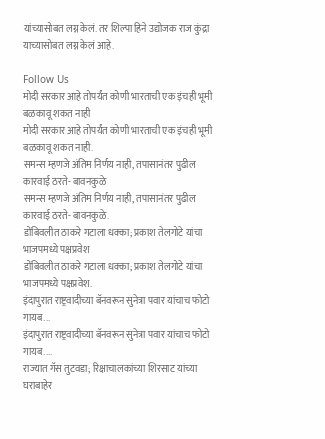यांच्यासोबत लग्न केलं. तर शिल्पा हिने उद्योजक राज कुंद्रा याच्यासोबत लग्न केलं आहे.

Follow Us
मोदी सरकार आहे तोपर्यंत कोणी भारताची एक इंचही भूमी बळकावू शकत नाही
मोदी सरकार आहे तोपर्यंत कोणी भारताची एक इंचही भूमी बळकावू शकत नाही.
समन्स म्हणजे अंतिम निर्णय नाही, तपासानंतर पुढील कारवाई ठरते- बावनकुळे
समन्स म्हणजे अंतिम निर्णय नाही, तपासानंतर पुढील कारवाई ठरते- बावनकुळे.
डोंबिवलीत ठाकरे गटाला धक्का; प्रकाश तेलगोटे यांचा भाजपमध्ये पक्षप्रवेश
डोंबिवलीत ठाकरे गटाला धक्का; प्रकाश तेलगोटे यांचा भाजपमध्ये पक्षप्रवेश.
इंदापुरात राष्ट्रवादीच्या बॅनवरून सुनेत्रा पवार यांचाच फोटो गायब...
इंदापुरात राष्ट्रवादीच्या बॅनवरून सुनेत्रा पवार यांचाच फोटो गायब....
राज्यात गॅस तुटवडा; रिक्षाचालकांच्या शिरसाट यांच्या घराबाहेर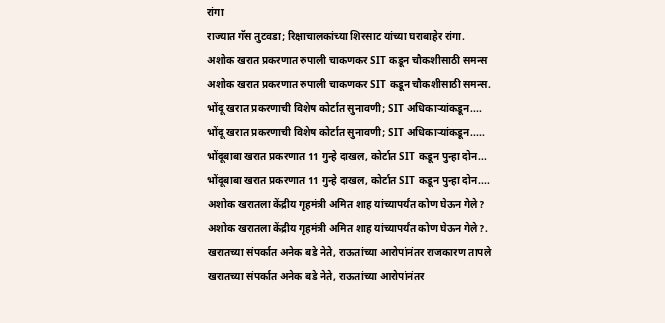रांगा
राज्यात गॅस तुटवडा; रिक्षाचालकांच्या शिरसाट यांच्या घराबाहेर रांगा.
अशोक खरात प्रकरणात रुपाली चाकणकर SIT कडून चौकशीसाठी समन्स
अशोक खरात प्रकरणात रुपाली चाकणकर SIT कडून चौकशीसाठी समन्स.
भोंदू खरात प्रकरणाची विशेष कोर्टात सुनावणी; SIT अधिकाऱ्यांकडून....
भोंदू खरात प्रकरणाची विशेष कोर्टात सुनावणी; SIT अधिकाऱ्यांकडून.....
भोंदूबाबा खरात प्रकरणात 11 गुन्हे दाखल, कोर्टात SIT कडून पुन्हा दोन...
भोंदूबाबा खरात प्रकरणात 11 गुन्हे दाखल, कोर्टात SIT कडून पुन्हा दोन....
अशोक खरातला केंद्रीय गृहमंत्री अमित शाह यांच्यापर्यंत कोण घेऊन गेले?
अशोक खरातला केंद्रीय गृहमंत्री अमित शाह यांच्यापर्यंत कोण घेऊन गेले?.
खरातच्या संपर्कात अनेक बडे नेते, राऊतांच्या आरोपांनंतर राजकारण तापले
खरातच्या संपर्कात अनेक बडे नेते, राऊतांच्या आरोपांनंतर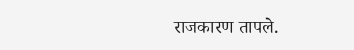राजकारण तापले.